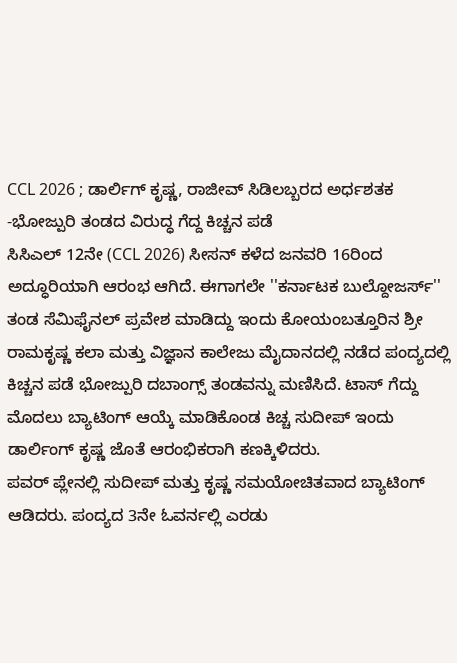CCL 2026 ; ಡಾರ್ಲಿಗ್ ಕೃಷ್ಣ, ರಾಜೀವ್ ಸಿಡಿಲಬ್ಬರದ ಅರ್ಧಶತಕ -ಭೋಜ್ಪುರಿ ತಂಡದ ವಿರುದ್ಧ ಗೆದ್ದ ಕಿಚ್ಚನ ಪಡೆ
ಸಿಸಿಎಲ್ 12ನೇ (CCL 2026) ಸೀಸನ್ ಕಳೆದ ಜನವರಿ 16ರಿಂದ ಅದ್ಧೂರಿಯಾಗಿ ಆರಂಭ ಆಗಿದೆ. ಈಗಾಗಲೇ ''ಕರ್ನಾಟಕ ಬುಲ್ದೋಜರ್ಸ್'' ತಂಡ ಸೆಮಿಫೈನಲ್ ಪ್ರವೇಶ ಮಾಡಿದ್ದು ಇಂದು ಕೋಯಂಬತ್ತೂರಿನ ಶ್ರೀ ರಾಮಕೃಷ್ಣ ಕಲಾ ಮತ್ತು ವಿಜ್ಞಾನ ಕಾಲೇಜು ಮೈದಾನದಲ್ಲಿ ನಡೆದ ಪಂದ್ಯದಲ್ಲಿ ಕಿಚ್ಚನ ಪಡೆ ಭೋಜ್ಪುರಿ ದಬಾಂಗ್ಸ್ ತಂಡವನ್ನು ಮಣಿಸಿದೆ. ಟಾಸ್ ಗೆದ್ದು ಮೊದಲು ಬ್ಯಾಟಿಂಗ್ ಆಯ್ಕೆ ಮಾಡಿಕೊಂಡ ಕಿಚ್ಚ ಸುದೀಪ್ ಇಂದು ಡಾರ್ಲಿಂಗ್ ಕೃಷ್ಣ ಜೊತೆ ಆರಂಭಿಕರಾಗಿ ಕಣಕ್ಕಿಳಿದರು.
ಪವರ್ ಪ್ಲೇನಲ್ಲಿ ಸುದೀಪ್ ಮತ್ತು ಕೃಷ್ಣ ಸಮಯೋಚಿತವಾದ ಬ್ಯಾಟಿಂಗ್ ಆಡಿದರು. ಪಂದ್ಯದ 3ನೇ ಓವರ್ನಲ್ಲಿ ಎರಡು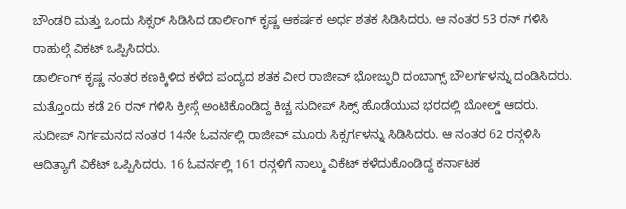ಬೌಂಡರಿ ಮತ್ತು ಒಂದು ಸಿಕ್ಸರ್ ಸಿಡಿಸಿದ ಡಾರ್ಲಿಂಗ್ ಕೃಷ್ಣ ಆಕರ್ಷಕ ಅರ್ಧ ಶತಕ ಸಿಡಿಸಿದರು. ಆ ನಂತರ 53 ರನ್ ಗಳಿಸಿ ರಾಹುಲ್ಗೆ ವಿಕಟ್ ಒಪ್ಪಿಸಿದರು.
ಡಾರ್ಲಿಂಗ್ ಕೃಷ್ಣ ನಂತರ ಕಣಕ್ಕಿಳಿದ ಕಳೆದ ಪಂದ್ಯದ ಶತಕ ವೀರ ರಾಜೀವ್ ಭೋಜ್ಫುರಿ ದಂಬಾಗ್ಸ್ ಬೌಲರ್ಗಳನ್ನು ದಂಡಿಸಿದರು. ಮತ್ತೊಂದು ಕಡೆ 26 ರನ್ ಗಳಿಸಿ ಕ್ರೀಸ್ಗೆ ಅಂಟಿಕೊಂಡಿದ್ದ ಕಿಚ್ಚ ಸುದೀಪ್ ಸಿಕ್ಸ್ ಹೊಡೆಯುವ ಭರದಲ್ಲಿ ಬೋಲ್ಡ್ ಆದರು.
ಸುದೀಪ್ ನಿರ್ಗಮನದ ನಂತರ 14ನೇ ಓವರ್ನಲ್ಲಿ ರಾಜೀವ್ ಮೂರು ಸಿಕ್ಸರ್ಗಳನ್ನು ಸಿಡಿಸಿದರು. ಆ ನಂತರ 62 ರನ್ಗಳಿಸಿ ಆದಿತ್ಯಾಗೆ ವಿಕೆಟ್ ಒಪ್ಪಿಸಿದರು. 16 ಓವರ್ನಲ್ಲಿ 161 ರನ್ಗಳಿಗೆ ನಾಲ್ಕು ವಿಕೆಟ್ ಕಳೆದುಕೊಂಡಿದ್ದ ಕರ್ನಾಟಕ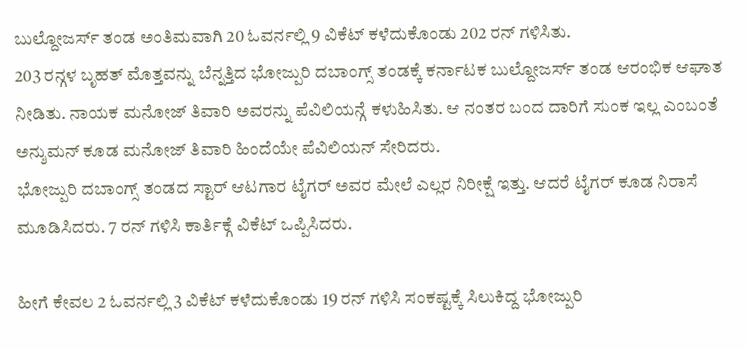ಬುಲ್ದೋಜರ್ಸ್ ತಂಡ ಅಂತಿಮವಾಗಿ 20 ಓವರ್ನಲ್ಲಿ 9 ವಿಕೆಟ್ ಕಳೆದುಕೊಂಡು 202 ರನ್ ಗಳಿಸಿತು.
203 ರನ್ಗಳ ಬೃಹತ್ ಮೊತ್ತವನ್ನು ಬೆನ್ನತ್ತಿದ ಭೋಜ್ಪುರಿ ದಬಾಂಗ್ಸ್ ತಂಡಕ್ಕೆ ಕರ್ನಾಟಕ ಬುಲ್ದೋಜರ್ಸ್ ತಂಡ ಆರಂಭಿಕ ಆಘಾತ ನೀಡಿತು. ನಾಯಕ ಮನೋಜ್ ತಿವಾರಿ ಅವರನ್ನು ಪೆವಿಲಿಯನ್ಗೆ ಕಳುಹಿಸಿತು. ಆ ನಂತರ ಬಂದ ದಾರಿಗೆ ಸುಂಕ ಇಲ್ಲ ಎಂಬಂತೆ ಅನ್ಶುಮನ್ ಕೂಡ ಮನೋಜ್ ತಿವಾರಿ ಹಿಂದೆಯೇ ಪೆವಿಲಿಯನ್ ಸೇರಿದರು.
ಭೋಜ್ಪುರಿ ದಬಾಂಗ್ಸ್ ತಂಡದ ಸ್ಟಾರ್ ಆಟಗಾರ ಟೈಗರ್ ಅವರ ಮೇಲೆ ಎಲ್ಲರ ನಿರೀಕ್ಷೆ ಇತ್ತು. ಆದರೆ ಟೈಗರ್ ಕೂಡ ನಿರಾಸೆ ಮೂಡಿಸಿದರು. 7 ರನ್ ಗಳಿಸಿ ಕಾರ್ತಿಕ್ಗೆ ವಿಕೆಟ್ ಒಪ್ಪಿಸಿದರು.

ಹೀಗೆ ಕೇವಲ 2 ಓವರ್ನಲ್ಲಿ 3 ವಿಕೆಟ್ ಕಳೆದುಕೊಂಡು 19 ರನ್ ಗಳಿಸಿ ಸಂಕಷ್ಟಕ್ಕೆ ಸಿಲುಕಿದ್ದ ಭೋಜ್ಪುರಿ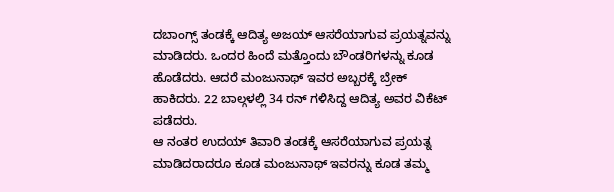ದಬಾಂಗ್ಸ್ ತಂಡಕ್ಕೆ ಆದಿತ್ಯ ಅಜಯ್ ಆಸರೆಯಾಗುವ ಪ್ರಯತ್ನವನ್ನು ಮಾಡಿದರು. ಒಂದರ ಹಿಂದೆ ಮತ್ತೊಂದು ಬೌಂಡರಿಗಳನ್ನು ಕೂಡ ಹೊಡೆದರು. ಆದರೆ ಮಂಜುನಾಥ್ ಇವರ ಅಬ್ಬರಕ್ಕೆ ಬ್ರೇಕ್ ಹಾಕಿದರು. 22 ಬಾಲ್ಗಳಲ್ಲಿ 34 ರನ್ ಗಳಿಸಿದ್ದ ಆದಿತ್ಯ ಅವರ ವಿಕೆಟ್ ಪಡೆದರು.
ಆ ನಂತರ ಉದಯ್ ತಿವಾರಿ ತಂಡಕ್ಕೆ ಆಸರೆಯಾಗುವ ಪ್ರಯತ್ನ ಮಾಡಿದರಾದರೂ ಕೂಡ ಮಂಜುನಾಥ್ ಇವರನ್ನು ಕೂಡ ತಮ್ಮ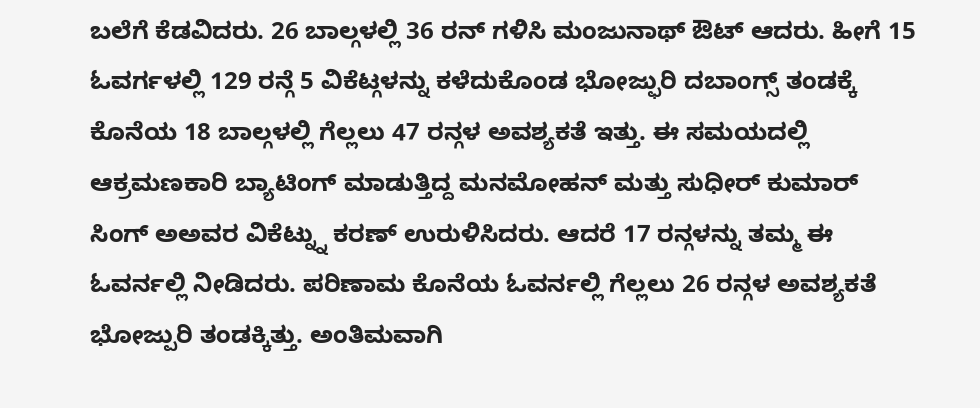ಬಲೆಗೆ ಕೆಡವಿದರು. 26 ಬಾಲ್ಗಳಲ್ಲಿ 36 ರನ್ ಗಳಿಸಿ ಮಂಜುನಾಥ್ ಔಟ್ ಆದರು. ಹೀಗೆ 15 ಓವರ್ಗಳಲ್ಲಿ 129 ರನ್ಗೆ 5 ವಿಕೆಟ್ಗಳನ್ನು ಕಳೆದುಕೊಂಡ ಭೋಜ್ಫುರಿ ದಬಾಂಗ್ಸ್ ತಂಡಕ್ಕೆ ಕೊನೆಯ 18 ಬಾಲ್ಗಳಲ್ಲಿ ಗೆಲ್ಲಲು 47 ರನ್ಗಳ ಅವಶ್ಯಕತೆ ಇತ್ತು. ಈ ಸಮಯದಲ್ಲಿ ಆಕ್ರಮಣಕಾರಿ ಬ್ಯಾಟಿಂಗ್ ಮಾಡುತ್ತಿದ್ದ ಮನಮೋಹನ್ ಮತ್ತು ಸುಧೀರ್ ಕುಮಾರ್ ಸಿಂಗ್ ಅಅವರ ವಿಕೆಟ್ನ್ನು ಕರಣ್ ಉರುಳಿಸಿದರು. ಆದರೆ 17 ರನ್ಗಳನ್ನು ತಮ್ಮ ಈ ಓವರ್ನಲ್ಲಿ ನೀಡಿದರು. ಪರಿಣಾಮ ಕೊನೆಯ ಓವರ್ನಲ್ಲಿ ಗೆಲ್ಲಲು 26 ರನ್ಗಳ ಅವಶ್ಯಕತೆ ಭೋಜ್ಪುರಿ ತಂಡಕ್ಕಿತ್ತು. ಅಂತಿಮವಾಗಿ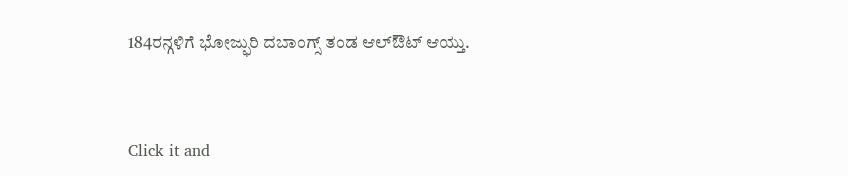184ರನ್ಗಳಿಗೆ ಭೋಜ್ಫುರಿ ದಬಾಂಗ್ಸ್ ತಂಡ ಆಲ್ಔಟ್ ಆಯ್ತು.


Click it and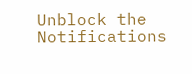Unblock the Notifications